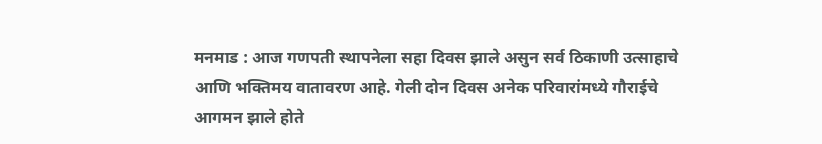मनमाड : आज गणपती स्थापनेला सहा दिवस झाले असुन सर्व ठिकाणी उत्साहाचे आणि भक्तिमय वातावरण आहे. गेली दोन दिवस अनेक परिवारांमध्ये गौराईचे आगमन झाले होते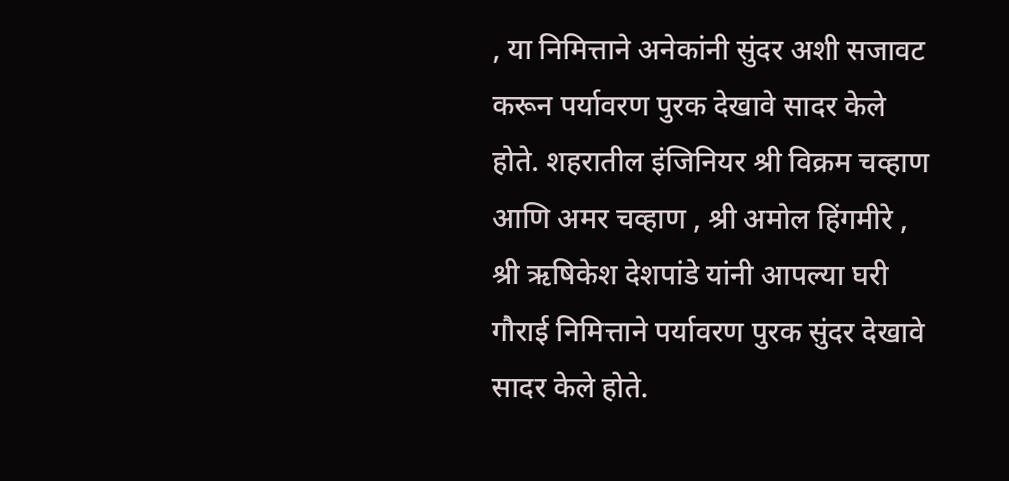, या निमित्ताने अनेकांनी सुंदर अशी सजावट करून पर्यावरण पुरक देखावे सादर केले होते. शहरातील इंजिनियर श्री विक्रम चव्हाण आणि अमर चव्हाण , श्री अमोल हिंगमीरे , श्री ऋषिकेश देशपांडे यांनी आपल्या घरी गौराई निमित्ताने पर्यावरण पुरक सुंदर देखावे सादर केले होते.